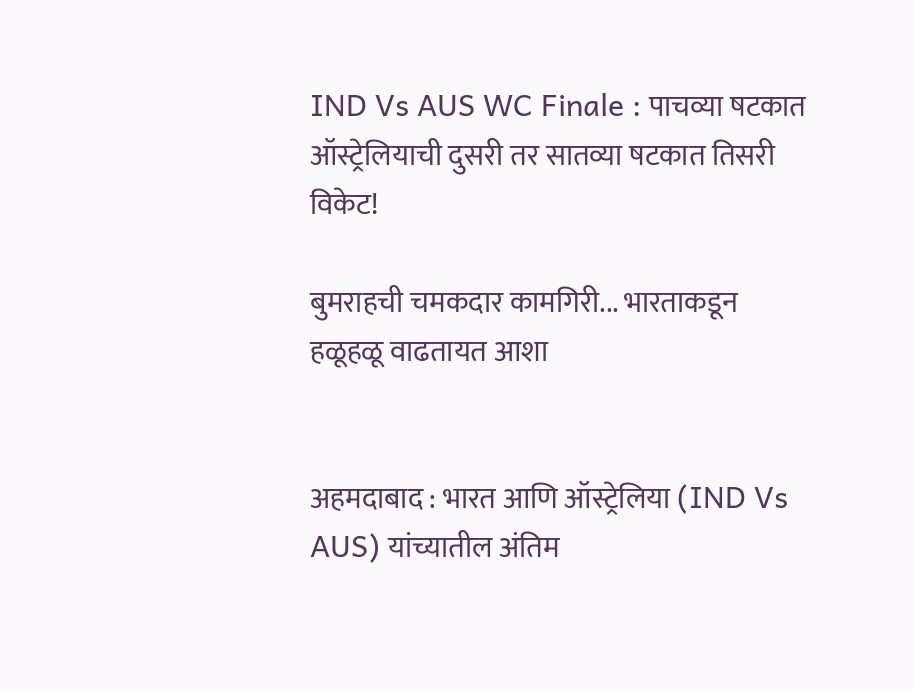IND Vs AUS WC Finale : पाचव्या षटकात ऑस्ट्रेलियाची दुसरी तर सातव्या षटकात तिसरी विकेट!

बुमराहची चमकदार कामगिरी... भारताकडून हळूहळू वाढतायत आशा


अहमदाबाद : भारत आणि ऑस्ट्रेलिया (IND Vs AUS) यांच्यातील अंतिम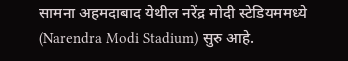सामना अहमदाबाद येथील नरेंद्र मोदी स्टेडियममध्ये (Narendra Modi Stadium) सुरु आहे.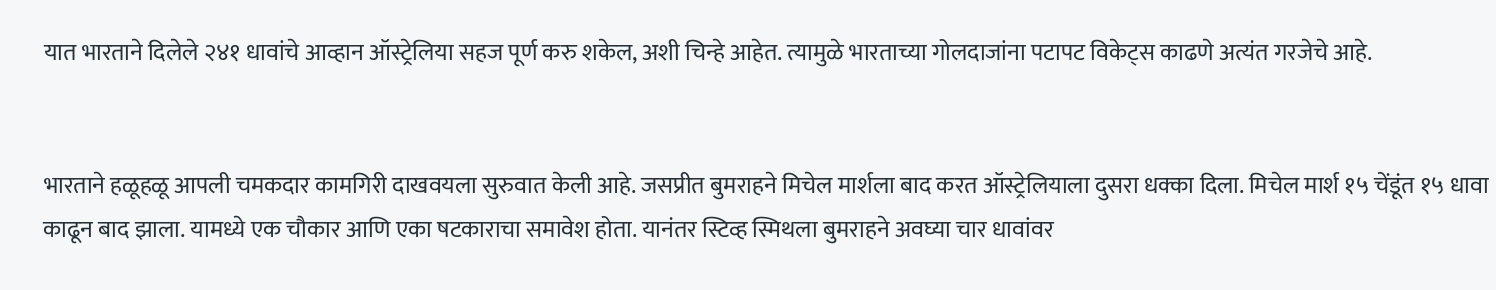यात भारताने दिलेले २४१ धावांचे आव्हान ऑस्ट्रेलिया सहज पूर्ण करु शकेल, अशी चिन्हे आहेत. त्यामुळे भारताच्या गोलदाजांना पटापट विकेट्स काढणे अत्यंत गरजेचे आहे.


भारताने हळूहळू आपली चमकदार कामगिरी दाखवयला सुरुवात केली आहे. जसप्रीत बुमराहने मिचेल मार्शला बाद करत ऑस्ट्रेलियाला दुसरा धक्का दिला. मिचेल मार्श १५ चेंडूंत १५ धावा काढून बाद झाला. यामध्ये एक चौकार आणि एका षटकाराचा समावेश होता. यानंतर स्टिव्ह स्मिथला बुमराहने अवघ्या चार धावांवर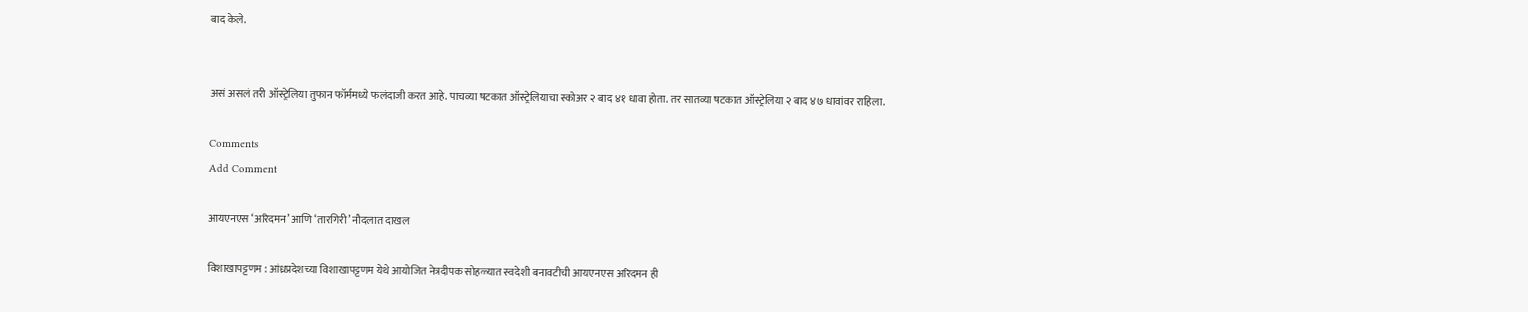बाद केले.


असं असलं तरी ऑस्ट्रेलिया तुफान फॉर्ममध्ये फलंदाजी करत आहे. पाचव्या षटकात ऑस्ट्रेलियाचा स्कोअर २ बाद ४१ धावा होता. तर सातव्या षटकात ऑस्ट्रेलिया २ बाद ४७ धावांवर राहिला.

Comments
Add Comment

आयएनएस ‘अरिदमन’ आणि ‘तारगिरी’ नौदलात दाखल

विशाखापट्टणम : आंध्रप्रदेशच्या विशाखापट्टणम येथे आयोजित नेत्रदीपक सोहळ्यात स्वदेशी बनावटीची आयएनएस अरिदमन ही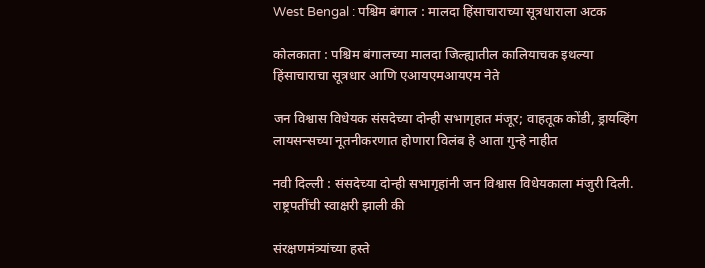West Bengal : पश्चिम बंगाल : मालदा हिंसाचाराच्या सूत्रधाराला अटक

कोलकाता : पश्चिम बंगालच्या मालदा जिल्ह्यातील कालियाचक इथल्या हिंसाचाराचा सूत्रधार आणि एआयएमआयएम नेते

जन विश्वास विधेयक संसदेच्या दोन्ही सभागृहात मंजूर; वाहतूक कोंडी, ड्रायव्हिंग लायसन्सच्या नूतनीकरणात होणारा विलंब हे आता गुन्हे नाहीत

नवी दिल्ली : संसदेच्या दोन्ही सभागृहांनी जन विश्वास विधेयकाला मंजुरी दिली. राष्ट्रपतींची स्वाक्षरी झाली की

संरक्षणमंत्र्यांच्या हस्ते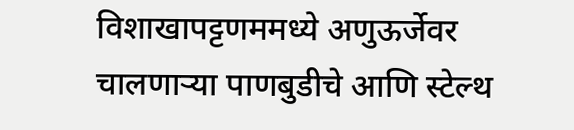विशाखापट्टणममध्ये अणुऊर्जेवर चालणाऱ्या पाणबुडीचे आणि स्टेल्थ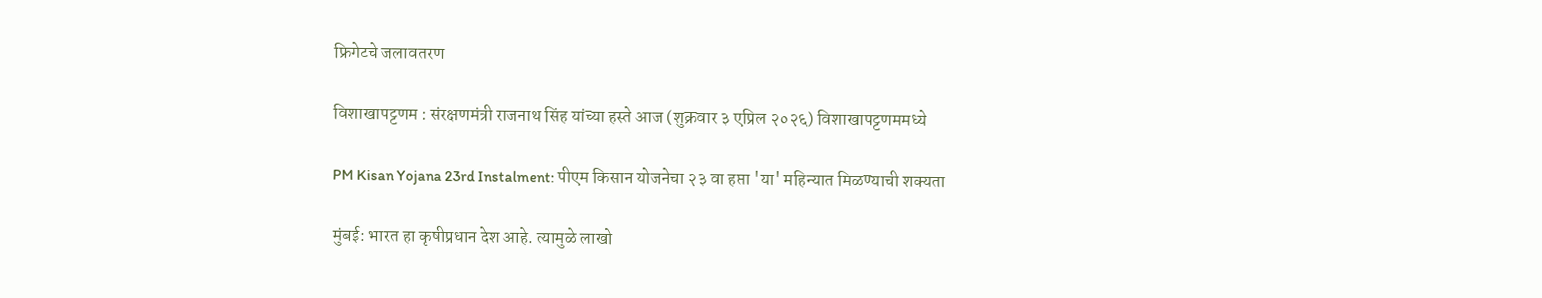फ्रिगेटचे जलावतरण

विशाखापट्टणम : संरक्षणमंत्री राजनाथ सिंह यांच्या हस्ते आज (शुक्रवार ३ एप्रिल २०२६) विशाखापट्टणममध्ये

PM Kisan Yojana 23rd Instalment: पीएम किसान योजनेचा २३ वा हप्ता 'या' महिन्यात मिळण्याची शक्यता

मुंबई: भारत हा कृषीप्रधान देश आहे. त्यामुळे लाखो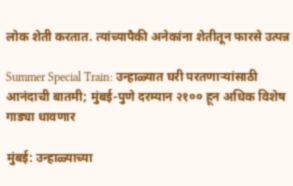लोक शेती करतात. त्यांच्यापैकी अनेकांना शेतीतून फारसे उत्पन्न

Summer Special Train: उन्हाळ्यात घरी परतणाऱ्यांसाठी आनंदाची बातमी; मुंबई-पुणे दरम्यान २१०० हून अधिक विशेष गाड्या धावणार

मुंबई: उन्हाळ्याच्या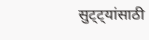सुट्ट्यांसाठी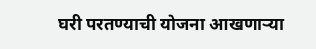घरी परतण्याची योजना आखणाऱ्या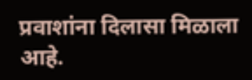प्रवाशांना दिलासा मिळाला आहे.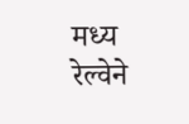मध्य रेल्वेने